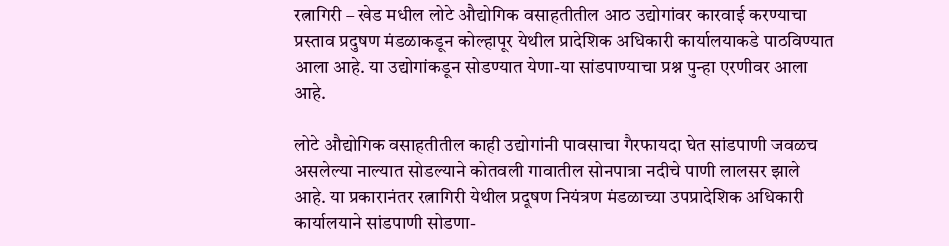रत्नागिरी – खेड मधील लोटे औद्योगिक वसाहतीतील आठ उद्योगांवर कारवाई करण्याचा प्रस्ताव प्रदुषण मंडळाकडून कोल्हापूर येथील प्रादेशिक अधिकारी कार्यालयाकडे पाठविण्यात आला आहे. या उद्योगांकडून सोडण्यात येणा-या सांडपाण्याचा प्रश्न पुन्हा एरणीवर आला आहे.

लोटे औद्योगिक वसाहतीतील काही उद्योगांनी पावसाचा गैरफायदा घेत सांडपाणी जवळच असलेल्या नाल्यात सोडल्याने कोतवली गावातील सोनपात्रा नदीचे पाणी लालसर झाले आहे. या प्रकारानंतर रत्नागिरी येथील प्रदूषण नियंत्रण मंडळाच्या उपप्रादेशिक अधिकारी कार्यालयाने सांडपाणी सोडणा-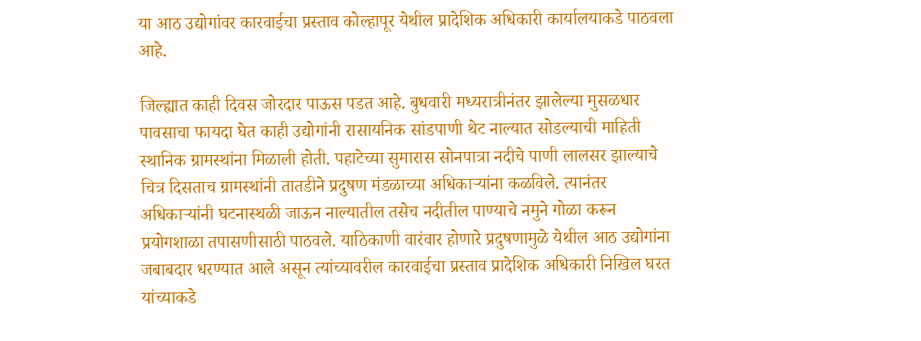या आठ उद्योगांवर कारवाईचा प्रस्ताव कोल्हापूर येथील प्रादेशिक अधिकारी कार्यालयाकडे पाठवला आहे.

जिल्ह्यात काही दिवस जोरदार पाऊस पडत आहे. बुधवारी मध्यरात्रीनंतर झालेल्या मुसळधार पावसाचा फायदा घेत काही उद्योगांनी रासायनिक सांडपाणी थेट नाल्यात सोडल्याची माहिती स्थानिक ग्रामस्थांना मिळाली होती. पहाटेच्या सुमारास सोनपात्रा नदीचे पाणी लालसर झाल्याचे चित्र दिसताच ग्रामस्थांनी तातडीने प्रदुषण मंडळाच्या अधिकाऱ्यांना कळविले. त्यानंतर अधिकाऱ्यांनी घटनास्थळी जाऊन नाल्यातील तसेच नदीतील पाण्याचे नमुने गोळा करून प्रयोगशाळा तपासणीसाठी पाठवले. याठिकाणी वारंवार होणारे प्रदुषणामुळे येथील आठ उद्योगांना जबाबदार धरण्यात आले असून त्यांच्यावरील कारवाईचा प्रस्ताव प्रादेशिक अधिकारी निखिल घरत यांच्याकडे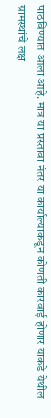पाठविण्यात आला आहे. मात्र या प्रस्तावा नंतर या कार्याल्याकडून कोणती कारवाई होणार याकडे येथील ग्रामस्थांचे लक्ष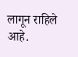लागून राहिले आहे.